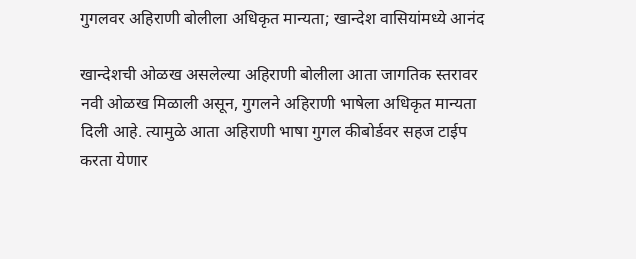गुगलवर अहिराणी बोलीला अधिकृत मान्यता; खान्देश वासियांमध्ये आनंद

खान्देशची ओळख असलेल्या अहिराणी बोलीला आता जागतिक स्तरावर नवी ओळख मिळाली असून, गुगलने अहिराणी भाषेला अधिकृत मान्यता दिली आहे. त्यामुळे आता अहिराणी भाषा गुगल कीबोर्डवर सहज टाईप करता येणार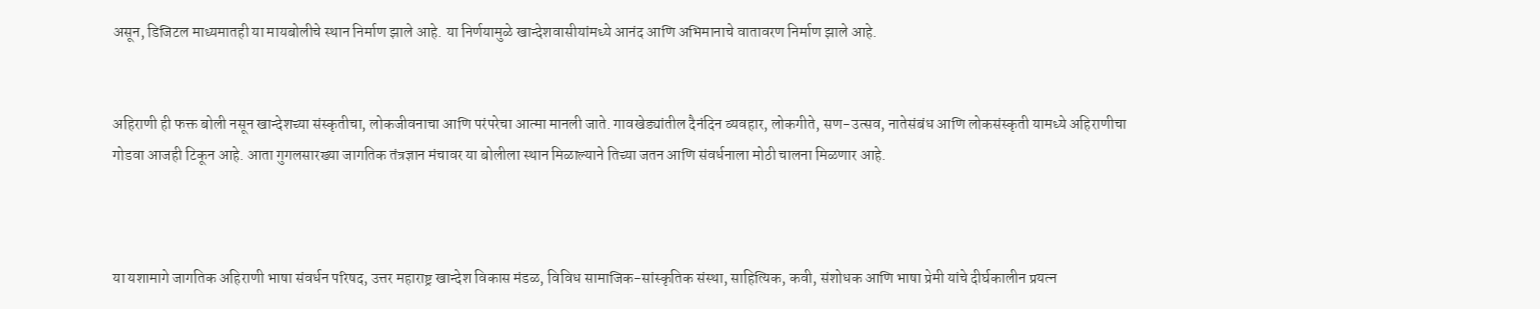असून, डिजिटल माध्यमातही या मायबोलीचे स्थान निर्माण झाले आहे. या निर्णयामुळे खान्देशवासीयांमध्ये आनंद आणि अभिमानाचे वातावरण निर्माण झाले आहे.


अहिराणी ही फक्त बोली नसून खान्देशच्या संस्कृतीचा, लोकजीवनाचा आणि परंपरेचा आत्मा मानली जाते. गावखेड्यांतील दैनंदिन व्यवहार, लोकगीते, सण-उत्सव, नातेसंबंध आणि लोकसंस्कृती यामध्ये अहिराणीचा गोडवा आजही टिकून आहे. आता गुगलसारख्या जागतिक तंत्रज्ञान मंचावर या बोलीला स्थान मिळाल्याने तिच्या जतन आणि संवर्धनाला मोठी चालना मिळणार आहे.



या यशामागे जागतिक अहिराणी भाषा संवर्धन परिषद, उत्तर महाराष्ट्र खान्देश विकास मंडळ, विविध सामाजिक-सांस्कृतिक संस्था, साहित्यिक, कवी, संशोधक आणि भाषा प्रेमी यांचे दीर्घकालीन प्रयत्न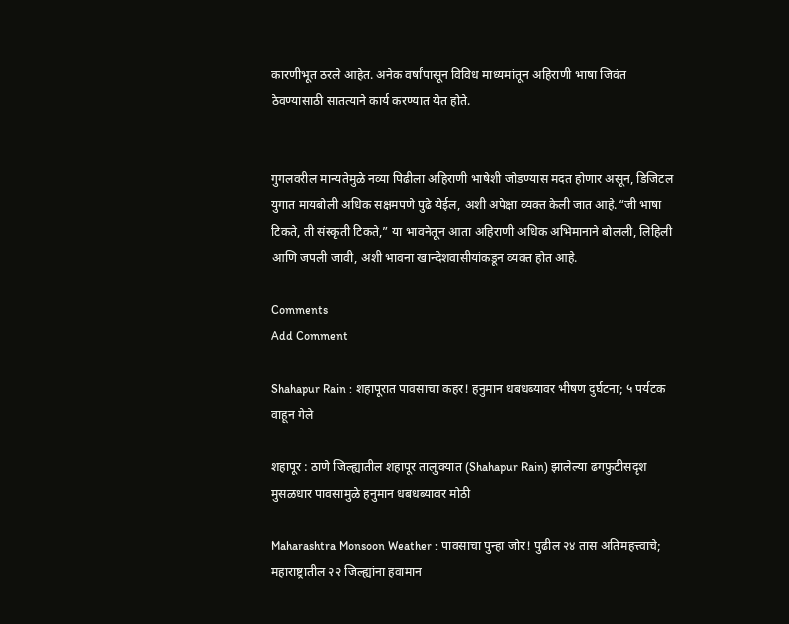कारणीभूत ठरले आहेत. अनेक वर्षांपासून विविध माध्यमांतून अहिराणी भाषा जिवंत ठेवण्यासाठी सातत्याने कार्य करण्यात येत होते.


गुगलवरील मान्यतेमुळे नव्या पिढीला अहिराणी भाषेशी जोडण्यास मदत होणार असून, डिजिटल युगात मायबोली अधिक सक्षमपणे पुढे येईल, अशी अपेक्षा व्यक्त केली जात आहे.“जी भाषा टिकते, ती संस्कृती टिकते,” या भावनेतून आता अहिराणी अधिक अभिमानाने बोलली, लिहिली आणि जपली जावी, अशी भावना खान्देशवासीयांकडून व्यक्त होत आहे.

Comments
Add Comment

Shahapur Rain : शहापूरात पावसाचा कहर! हनुमान धबधब्यावर भीषण दुर्घटना; ५ पर्यटक वाहून गेले

शहापूर : ठाणे जिल्ह्यातील शहापूर तालुक्यात (Shahapur Rain) झालेल्या ढगफुटीसदृश मुसळधार पावसामुळे हनुमान धबधब्यावर मोठी

Maharashtra Monsoon Weather : पावसाचा पुन्हा जोर! पुढील २४ तास अतिमहत्त्वाचे; महाराष्ट्रातील २२ जिल्ह्यांना हवामान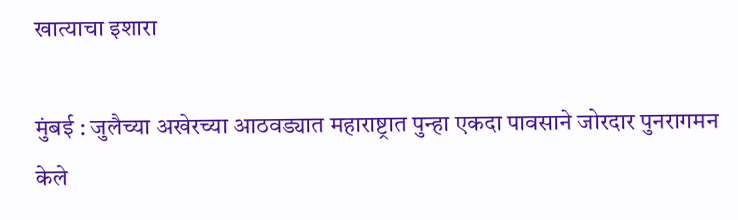खात्याचा इशारा

मुंबई : जुलैच्या अखेरच्या आठवड्यात महाराष्ट्रात पुन्हा एकदा पावसाने जोरदार पुनरागमन केले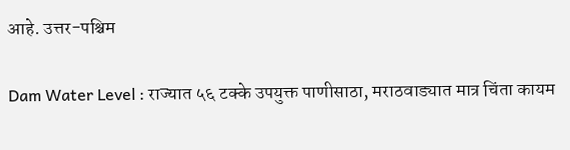आहे. उत्तर-पश्चिम

Dam Water Level : राज्यात ५६ टक्के उपयुक्त पाणीसाठा, मराठवाड्यात मात्र चिंता कायम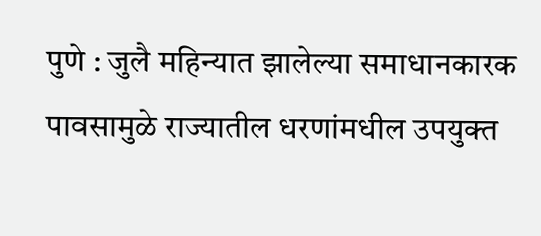पुणे : जुलै महिन्यात झालेल्या समाधानकारक पावसामुळे राज्यातील धरणांमधील उपयुक्त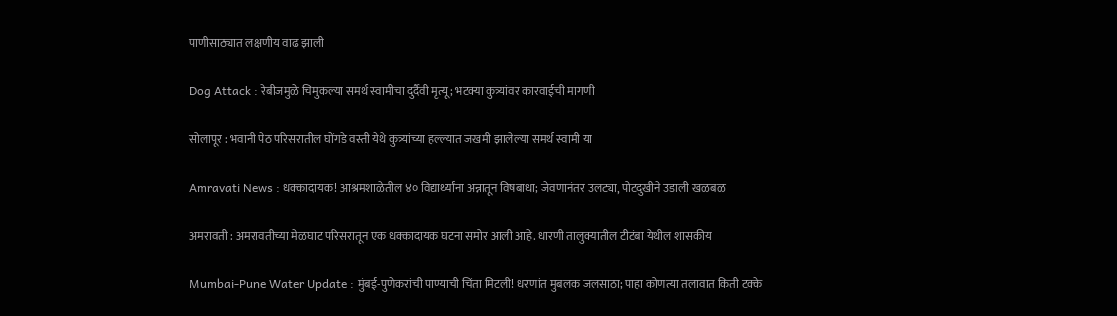पाणीसाठ्यात लक्षणीय वाढ झाली

Dog Attack : रेबीजमुळे चिमुकल्या समर्थ स्वामीचा दुर्दैवी मृत्यू; भटक्या कुत्र्यांवर कारवाईची मागणी

सोलापूर : भवानी पेठ परिसरातील घोंगडे वस्ती येथे कुत्र्यांच्या हल्ल्यात जखमी झालेल्या समर्थ स्वामी या

Amravati News : धक्कादायक! आश्रमशाळेतील ४० विद्यार्थ्यांना अन्नातून विषबाधा; जेवणानंतर उलट्या, पोटदुखीने उडाली खळबळ

अमरावती : अमरावतीच्या मेळघाट परिसरातून एक धक्कादायक घटना समोर आली आहे. धारणी तालुक्यातील टीटंबा येथील शासकीय

Mumbai-Pune Water Update : मुंबई-पुणेकरांची पाण्याची चिंता मिटली! धरणांत मुबलक जलसाठा; पाहा कोणत्या तलावात किती टक्के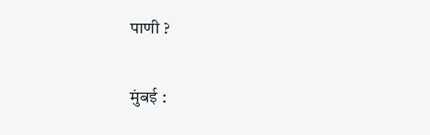पाणी ?

मुंबई :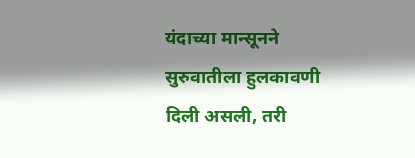यंदाच्या मान्सूनने सुरुवातीला हुलकावणी दिली असली, तरी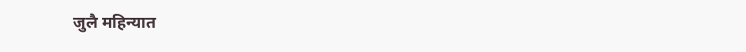जुलै महिन्यात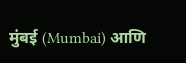मुंबई (Mumbai) आणि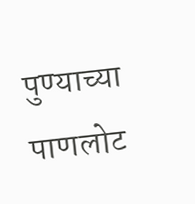पुण्याच्या पाणलोट